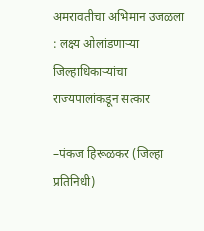अमरावतीचा अभिमान उजळला : लक्ष्य ओलांडणाऱ्या जिल्हाधिकाऱ्यांचा राज्यपालांकडून सत्कार

–पंकज हिरूळकर (जिल्हा प्रतिनिधी)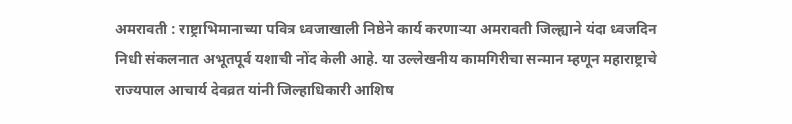अमरावती : राष्ट्राभिमानाच्या पवित्र ध्वजाखाली निष्ठेने कार्य करणाऱ्या अमरावती जिल्ह्याने यंदा ध्वजदिन निधी संकलनात अभूतपूर्व यशाची नोंद केली आहे. या उल्लेखनीय कामगिरीचा सन्मान म्हणून महाराष्ट्राचे राज्यपाल आचार्य देवव्रत यांनी जिल्हाधिकारी आशिष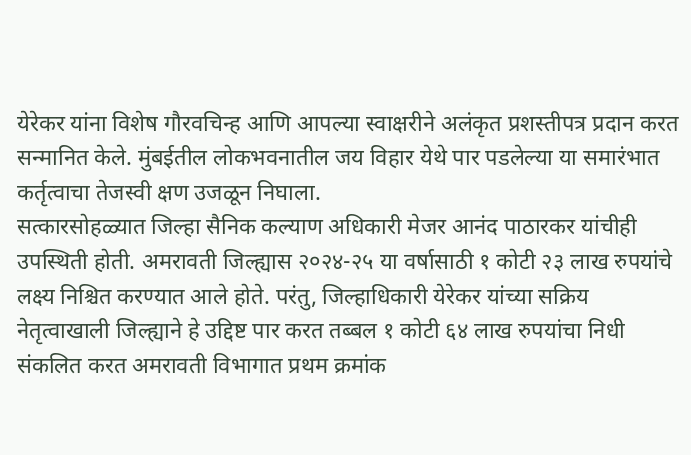येरेकर यांना विशेष गौरवचिन्ह आणि आपल्या स्वाक्षरीने अलंकृत प्रशस्तीपत्र प्रदान करत सन्मानित केले. मुंबईतील लोकभवनातील जय विहार येथे पार पडलेल्या या समारंभात कर्तृत्वाचा तेजस्वी क्षण उजळून निघाला.
सत्कारसोहळ्यात जिल्हा सैनिक कल्याण अधिकारी मेजर आनंद पाठारकर यांचीही उपस्थिती होती. अमरावती जिल्ह्यास २०२४-२५ या वर्षासाठी १ कोटी २३ लाख रुपयांचे लक्ष्य निश्चित करण्यात आले होते. परंतु, जिल्हाधिकारी येरेकर यांच्या सक्रिय नेतृत्वाखाली जिल्ह्याने हे उद्दिष्ट पार करत तब्बल १ कोटी ६४ लाख रुपयांचा निधी संकलित करत अमरावती विभागात प्रथम क्रमांक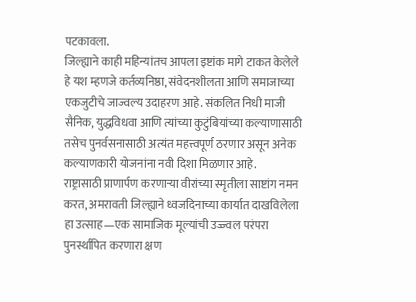पटकावला.
जिल्ह्याने काही महिन्यांतच आपला इष्टांक मागे टाकत केलेले हे यश म्हणजे कर्तव्यनिष्ठा, संवेदनशीलता आणि समाजाच्या एकजुटीचे जाज्वल्य उदाहरण आहे. संकलित निधी माजी सैनिक, युद्धविधवा आणि त्यांच्या कुटुंबियांच्या कल्याणासाठी तसेच पुनर्वसनासाठी अत्यंत महत्त्वपूर्ण ठरणार असून अनेक कल्याणकारी योजनांना नवी दिशा मिळणार आहे.
राष्ट्रासाठी प्राणार्पण करणाऱ्या वीरांच्या स्मृतीला साष्टांग नमन करत, अमरावती जिल्ह्याने ध्वजदिनाच्या कार्यात दाखविलेला हा उत्साह—एक सामाजिक मूल्यांची उज्ज्वल परंपरा पुनर्स्थापित करणारा क्षण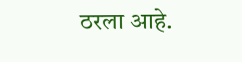ठरला आहे.